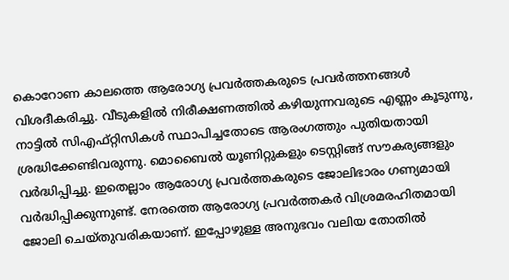കൊറോണ കാലത്തെ ആരോഗ്യ പ്രവർത്തകരുടെ പ്രവർത്തനങ്ങൾ വിശദീകരിച്ചു. വീടുകളില്‍ നിരീക്ഷണത്തിൽ കഴിയുന്നവരുടെ എണ്ണം കൂടുന്നു, നാട്ടിൽ സിഎഫ്റ്റിസികള്‍ സ്ഥാപിച്ചതോടെ ആരംഗത്തും പുതിയതായി ശ്രദ്ധിക്കേണ്ടിവരുന്നു. മൊബൈൽ യൂണിറ്റുകളും ടെസ്റ്റിങ്ങ് സൗകര്യങ്ങളും വര്‍ദ്ധിപ്പിച്ചു. ഇതെല്ലാം ആരോഗ്യ പ്രവര്‍ത്തകരുടെ ജോലിഭാരം ഗണ്യമായി വര്‍ദ്ധിപ്പിക്കുന്നുണ്ട്. നേരത്തെ ആരോഗ്യ പ്രവര്‍ത്തകര്‍ വിശ്രമരഹിതമായി ജോലി ചെയ്തുവരികയാണ്. ഇപ്പോഴുള്ള അനുഭവം വലിയ തോതിൽ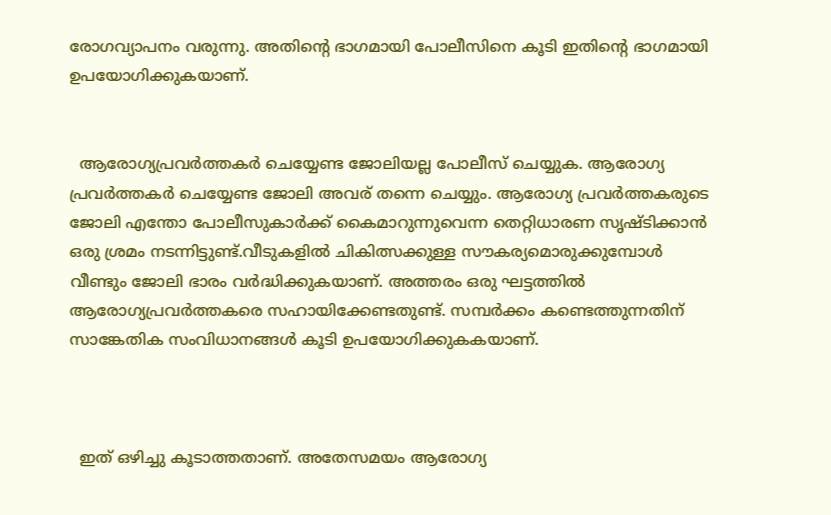രോഗവ്യാപനം വരുന്നു. അതിന്റെ ഭാഗമായി പോലീസിനെ കൂടി ഇതിന്റെ ഭാഗമായി ഉപയോഗിക്കുകയാണ്.


  ആരോഗ്യപ്രവര്‍ത്തകർ ചെയ്യേണ്ട ജോലിയല്ല പോലീസ് ചെയ്യുക. ആരോഗ്യ പ്രവര്‍ത്തകര്‍ ചെയ്യേണ്ട ജോലി അവര് തന്നെ ചെയ്യും. ആരോഗ്യ പ്രവര്‍ത്തകരുടെ ജോലി എന്തോ പോലീസുകാര്‍ക്ക് കൈമാറുന്നുവെന്ന തെറ്റിധാരണ സൃഷ്ടിക്കാൻ ഒരു ശ്രമം നടന്നിട്ടുണ്ട്.വീടുകളില്‍ ചികിത്സക്കുള്ള സൗകര്യമൊരുക്കുമ്പോള്‍ വീണ്ടും ജോലി ഭാരം വര്‍ദ്ധിക്കുകയാണ്. അത്തരം ഒരു ഘട്ടത്തിൽ ആരോഗ്യപ്രവര്‍ത്തകരെ സഹായിക്കേണ്ടതുണ്ട്. സമ്പര്‍ക്കം കണ്ടെത്തുന്നതിന് സാങ്കേതിക സംവിധാനങ്ങള്‍ കൂടി ഉപയോഗിക്കുകകയാണ്.



  ഇത് ഒഴിച്ചു കൂടാത്തതാണ്. അതേസമയം ആരോഗ്യ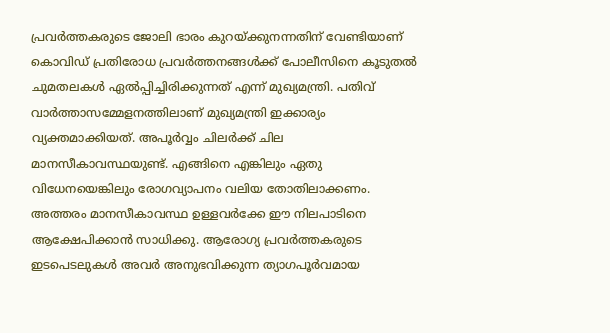പ്രവര്‍ത്തകരുടെ ജോലി ഭാരം കുറയ്ക്കുനന്നതിന് വേണ്ടിയാണ് കൊവിഡ് പ്രതിരോധ പ്രവര്‍ത്തനങ്ങള്‍ക്ക് പോലീസിനെ കൂടുതൽ ചുമതലകള്‍ ഏല്‍പ്പിച്ചിരിക്കുന്നത് എന്ന് മുഖ്യമന്ത്രി. പതിവ് വാര്‍ത്താസമ്മേളനത്തിലാണ് മുഖ്യമന്ത്രി ഇക്കാര്യം വ്യക്തമാക്കിയത്. അപൂര്‍വ്വം ചിലര്‍ക്ക് ചില മാനസീകാവസ്ഥയുണ്ട്. എങ്ങിനെ എങ്കിലും ഏതു വിധേനയെങ്കിലും രോഗവ്യാപനം വലിയ തോതിലാക്കണം. അത്തരം മാനസീകാവസ്ഥ ഉള്ളവര്‍ക്കേ ഈ നിലപാടിനെ ആക്ഷേപിക്കാന്‍ സാധിക്കു. ആരോഗ്യ പ്രവര്‍ത്തകരുടെ ഇടപെടലുകള്‍ അവര്‍ അനുഭവിക്കുന്ന ത്യാഗപൂര്‍വമായ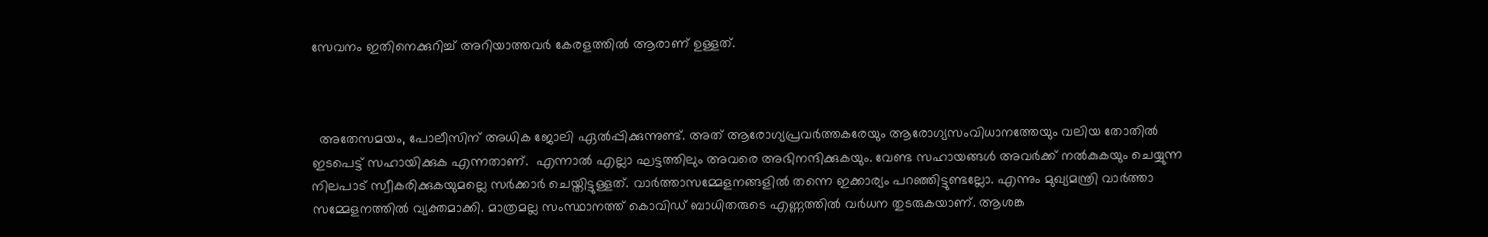സേവനം ഇതിനെക്കുറിച്ച് അറിയാത്തവര്‍ കേരളത്തിൽ ആരാണ് ഉള്ളത്.



  അതേസമയം, പോലീസിന് അധിക ജോലി ഏൽപ്പിക്കുന്നുണ്ട്. അത് ആരോഗ്യപ്രവര്‍ത്തകരേയും ആരോഗ്യസംവിധാനത്തേയും വലിയ തോതിൽ ഇടപെട്ട് സഹായിക്കുക എന്നതാണ്.  എന്നാൽ എല്ലാ ഘട്ടത്തിലും അവരെ അഭിനന്ദിക്കുകയും. വേണ്ട സഹായങ്ങള്‍ അവര്‍ക്ക് നല്‍കുകയും ചെയ്യുന്ന നിലപാട് സ്വീകരിക്കുകയുമല്ലെ സര്‍ക്കാര്‍ ചെയ്തിട്ടുള്ളത്. വാര്‍ത്താസമ്മേളനങ്ങളില്‍ തന്നെ ഇക്കാര്യം പറഞ്ഞിട്ടുണ്ടല്ലോ. എന്നും മുഖ്യമന്ത്രി വാര്‍ത്താ സമ്മേളനത്തില്‍ വ്യക്തമാക്കി. മാത്രമല്ല സംസ്ഥാനത്ത് കൊവിഡ് ബാധിതരുടെ എണ്ണത്തിൽ വർധന തുടരുകയാണ്. ആശങ്ക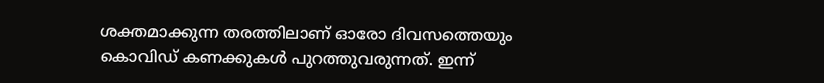ശക്തമാക്കുന്ന തരത്തിലാണ് ഓരോ ദിവസത്തെയും കൊവിഡ് കണക്കുകൾ പുറത്തുവരുന്നത്. ഇന്ന്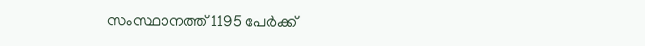സംസ്ഥാനത്ത് 1195 പേർക്ക്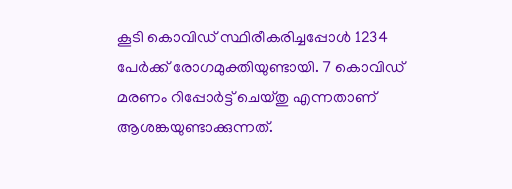കൂടി കൊവിഡ് സ്ഥിരീകരിച്ചപ്പോൾ 1234 പേർക്ക് രോഗമുക്തിയുണ്ടായി. 7 കൊവിഡ് മരണം റിപ്പോർട്ട് ചെയ്‌തു എന്നതാണ് ആശങ്കയുണ്ടാക്കുന്നത്.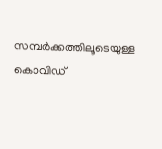സമ്പർക്കത്തിലൂടെയുള്ള കൊവിഡ്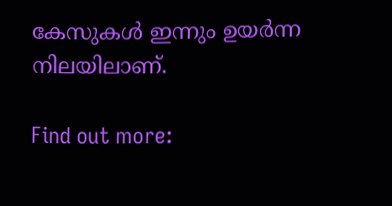കേസുകൾ ഇന്നും ഉയർന്ന നിലയിലാണ്.

Find out more: